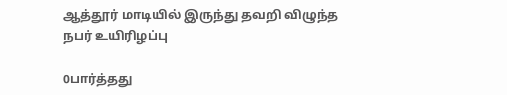ஆத்தூர் மாடியில் இருந்து தவறி விழுந்த நபர் உயிரிழப்பு

0பார்த்தது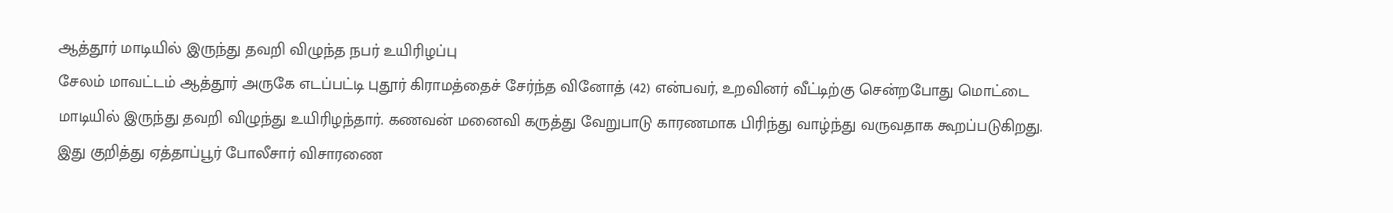ஆத்தூர் மாடியில் இருந்து தவறி விழுந்த நபர் உயிரிழப்பு
சேலம் மாவட்டம் ஆத்தூர் அருகே எடப்பட்டி புதூர் கிராமத்தைச் சேர்ந்த வினோத் (42) என்பவர், உறவினர் வீட்டிற்கு சென்றபோது மொட்டை மாடியில் இருந்து தவறி விழுந்து உயிரிழந்தார். கணவன் மனைவி கருத்து வேறுபாடு காரணமாக பிரிந்து வாழ்ந்து வருவதாக கூறப்படுகிறது. இது குறித்து ஏத்தாப்பூர் போலீசார் விசாரணை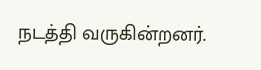நடத்தி வருகின்றனர்.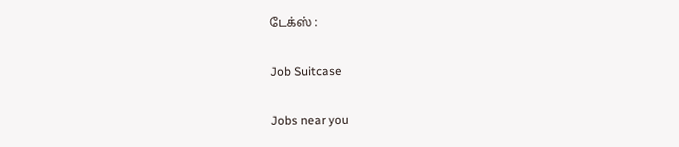டேக்ஸ் :

Job Suitcase

Jobs near you